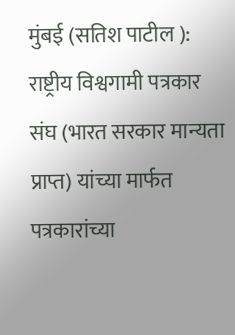मुंबई (सतिश पाटील ): राष्ट्रीय विश्वगामी पत्रकार संघ (भारत सरकार मान्यता प्राप्त) यांच्या मार्फत पत्रकारांच्या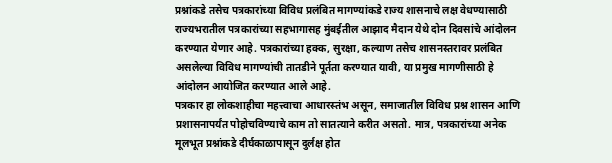प्रश्नांकडे तसेच पत्रकारांच्या विविध प्रलंबित मागण्यांकडे राज्य शासनाचे लक्ष वेधण्यासाठी राज्यभरातील पत्रकारांच्या सहभागासह मुंबईतील आझाद मैदान येथे दोन दिवसांचे आंदोलन करण्यात येणार आहे. पत्रकारांच्या हक्क, सुरक्षा, कल्याण तसेच शासनस्तरावर प्रलंबित असलेल्या विविध मागण्यांची तातडीने पूर्तता करण्यात यावी, या प्रमुख मागणीसाठी हे आंदोलन आयोजित करण्यात आले आहे.
पत्रकार हा लोकशाहीचा महत्त्वाचा आधारस्तंभ असून, समाजातील विविध प्रश्न शासन आणि प्रशासनापर्यंत पोहोचविण्याचे काम तो सातत्याने करीत असतो. मात्र, पत्रकारांच्या अनेक मूलभूत प्रश्नांकडे दीर्घकाळापासून दुर्लक्ष होत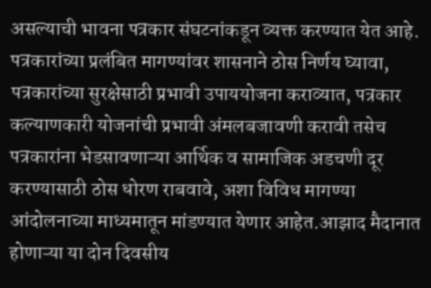असल्याची भावना पत्रकार संघटनांकडून व्यक्त करण्यात येत आहे.
पत्रकारांच्या प्रलंबित मागण्यांवर शासनाने ठोस निर्णय घ्यावा, पत्रकारांच्या सुरक्षेसाठी प्रभावी उपाययोजना कराव्यात, पत्रकार कल्याणकारी योजनांची प्रभावी अंमलबजावणी करावी तसेच पत्रकारांना भेडसावणाऱ्या आर्थिक व सामाजिक अडचणी दूर करण्यासाठी ठोस धोरण राबवावे, अशा विविध मागण्या आंदोलनाच्या माध्यमातून मांडण्यात येणार आहेत.आझाद मैदानात होणाऱ्या या दोन दिवसीय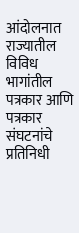आंदोलनात राज्यातील विविध भागांतील पत्रकार आणि पत्रकार संघटनांचे प्रतिनिधी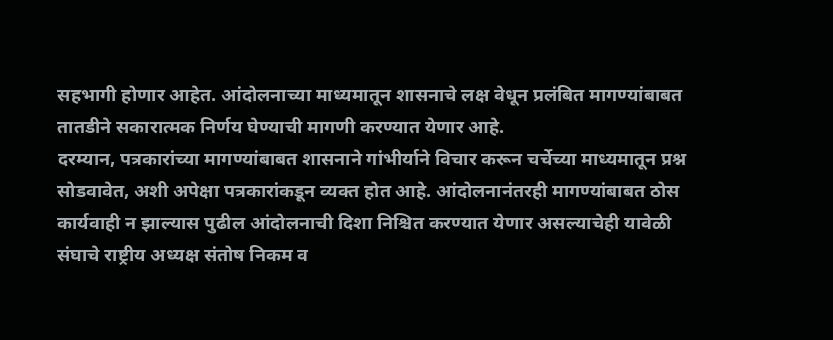सहभागी होणार आहेत. आंदोलनाच्या माध्यमातून शासनाचे लक्ष वेधून प्रलंबित मागण्यांबाबत तातडीने सकारात्मक निर्णय घेण्याची मागणी करण्यात येणार आहे.
दरम्यान, पत्रकारांच्या मागण्यांबाबत शासनाने गांभीर्याने विचार करून चर्चेच्या माध्यमातून प्रश्न सोडवावेत, अशी अपेक्षा पत्रकारांकडून व्यक्त होत आहे. आंदोलनानंतरही मागण्यांबाबत ठोस कार्यवाही न झाल्यास पुढील आंदोलनाची दिशा निश्चित करण्यात येणार असल्याचेही यावेळी संघाचे राष्ट्रीय अध्यक्ष संतोष निकम व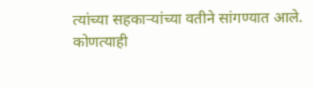त्यांच्या सहकाऱ्यांच्या वतीने सांगण्यात आले.
कोणत्याही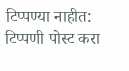टिप्पण्या नाहीत:
टिप्पणी पोस्ट करा